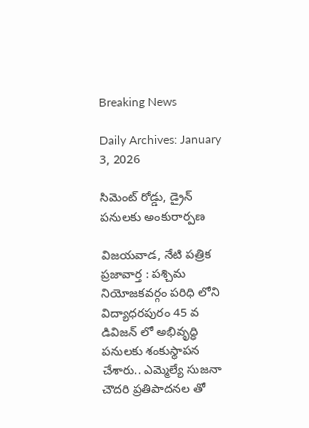Breaking News

Daily Archives: January 3, 2026

సిమెంట్ రోడ్డు, డ్రైన్ పనులకు అంకురార్పణ

విజ‌య‌వాడ, నేటి పత్రిక ప్రజావార్త : పశ్చిమ నియోజకవర్గం పరిధి లోని విద్యాధరపురం 45 వ డివిజన్ లో అభివృద్ధి పనులకు శంకుస్థాపన చేశారు.. ఎమ్మెల్యే సుజనా చౌదరి ప్రతిపాదనల తో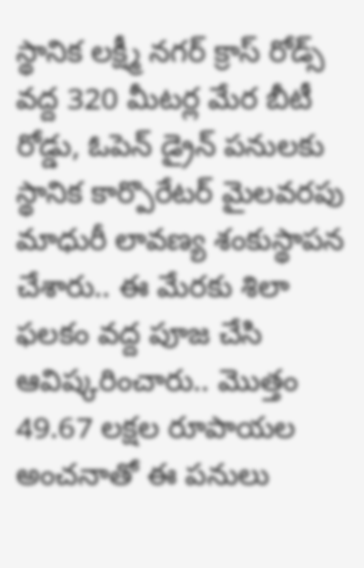స్థానిక లక్ష్మీ నగర్ క్రాస్ రోడ్స్ వద్ద 320 మీటర్ల మేర బీటీ రోడ్డు, ఓపెన్ డ్రైన్ పనులకు స్థానిక కార్పొరేటర్ మైలవరపు మాధురీ లావణ్య శంకుస్థాపన చేశారు.. ఈ మేరకు శిలా ఫలకం వద్ద పూజ చేసి ఆవిష్కరించారు.. మొత్తం 49.67 లక్షల రూపాయల అంచనాతో ఈ పనులు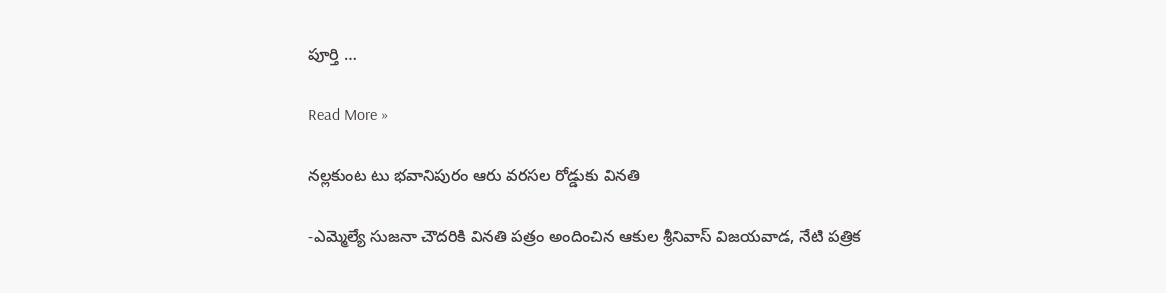పూర్తి …

Read More »

నల్లకుంట టు భవానిపురం ఆరు వరసల రోడ్డుకు వినతి

-ఎమ్మెల్యే సుజనా చౌదరికి వినతి పత్రం అందించిన ఆకుల శ్రీనివాస్ విజ‌య‌వాడ, నేటి పత్రిక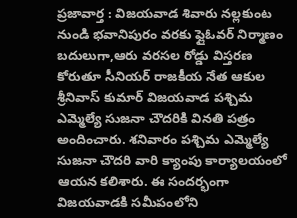ప్రజావార్త : విజ‌య‌వాడ శివారు నల్లకుంట నుండి భవానిపురం వరకు ఫ్లైఓవర్ నిర్మాణం బదులుగా,ఆరు వరసల రోడ్డు విస్తరణ కోరుతూ సీనియ‌ర్ రాజ‌కీయ నేత ఆకుల శ్రీనివాస్ కుమార్ విజ‌య‌వాడ ప‌శ్చిమ ఎమ్మెల్యే సుజ‌నా చౌద‌రికి విన‌తి ప‌త్రం అందించారు. శనివారం పశ్చిమ ఎమ్మెల్యే సుజనా చౌదరి వారి క్యాంపు కార్యాలయంలో ఆయ‌న క‌లిశారు. ఈ సందర్భంగా విజయవాడకి సమీపంలోని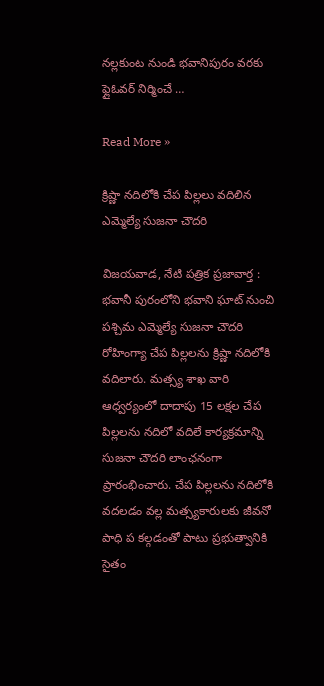నల్లకుంట నుండి భవానిపురం వరకు ఫ్లైఓవర్ నిర్మించే …

Read More »

క్రిష్ణా న‌దిలోకి చేప పిల్ల‌లు వ‌దిలిన ఎమ్మెల్యే సుజ‌నా చౌద‌రి

విజ‌య‌వాడ, నేటి పత్రిక ప్రజావార్త : భ‌వానీ పురంలోని భవాని ఘాట్ నుంచి ప‌శ్చిమ ఎమ్మెల్యే సుజ‌నా చౌద‌రి రోహింగ్యా చేప పిల్ల‌ల‌ను క్రిష్ణా న‌దిలోకి వ‌దిలారు. మ‌త్స్య శాఖ వారి ఆధ్వ‌ర్యంలో దాదాపు 15 లక్షల చేప పిల్లలను న‌దిలో వ‌దిలే కార్య‌క్ర‌మాన్ని సుజ‌నా చౌద‌రి లాంఛ‌నంగా ప్రారంభించారు. చేప పిల్ల‌ల‌ను న‌దిలోకి వ‌ద‌ల‌డం వ‌ల్ల మ‌త్స్య‌కారుల‌కు జీవ‌నో పాధి ప క‌ల్గ‌డంతో పాటు ప్ర‌భుత్వానికి సైతం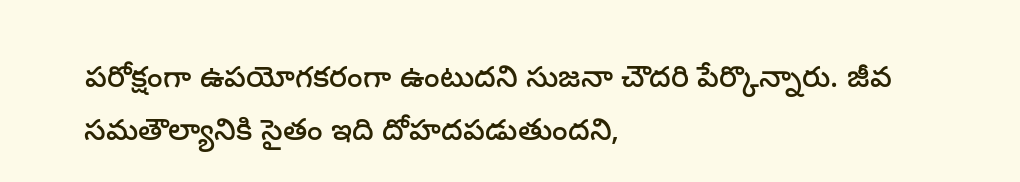ప‌రోక్షంగా ఉప‌యోగ‌క‌రంగా ఉంటుద‌ని సుజనా చౌదరి పేర్కొన్నారు. జీవ స‌మ‌తౌల్యానికి సైతం ఇది దోహ‌ద‌ప‌డుతుంద‌ని,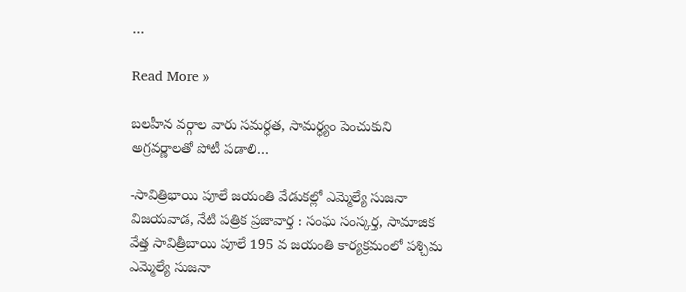…

Read More »

బ‌ల‌హీన వ‌ర్గాల వారు స‌మ‌ర్ధ‌త‌, సామ‌ర్ధ్యం పెంచుకుని అగ్ర‌వ‌ర్ణాల‌తో పోటీ ప‌డాలి…

-సావిత్రిభాయి పూలే జ‌యంతి వేడుక‌ల్లో ఎమ్మెల్యే సుజ‌నా విజ‌య‌వాడ, నేటి పత్రిక ప్రజావార్త : సంఘ సంస్క‌ర్త‌, సామాజిక వేత్త సావిత్రీబాయి పూలే 195 వ జయంతి కార్యక్రమంలో పశ్చిమ ఎమ్మెల్యే సుజనా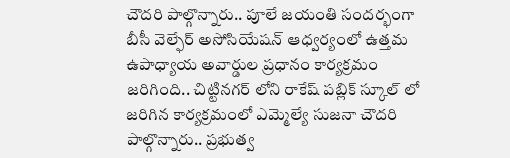చౌదరి పాల్గొన్నారు.. పూలే జయంతి సందర్భంగా బీసీ వెల్ఫేర్ అసోసియేషన్ ఆధ్వర్యంలో ఉత్తమ ఉపాధ్యాయ అవార్డుల ప్రధానం కార్యక్రమం జరిగింది.. చిట్టినగర్ లోని రాకేష్ పబ్లిక్ స్కూల్ లో జరిగిన కార్యక్రమంలో ఎమ్మెల్యే సుజనా చౌదరి పాల్గొన్నారు.. ప్రభుత్వ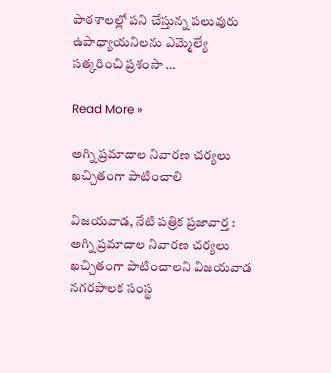పాఠశాలల్లో పని చేస్తున్న పలువురు ఉపాధ్యాయనిలను ఎమ్మెల్యే సత్కరించి ప్రశంసా …

Read More »

అగ్ని ప్రమాదాల నివారణ చర్యలు ఖచ్చితంగా పాటించాలి

విజ‌య‌వాడ, నేటి పత్రిక ప్రజావార్త : అగ్ని ప్రమాదాల నివారణ చర్యలు ఖచ్చితంగా పాటించాలని విజయవాడ నగరపాలక సంస్థ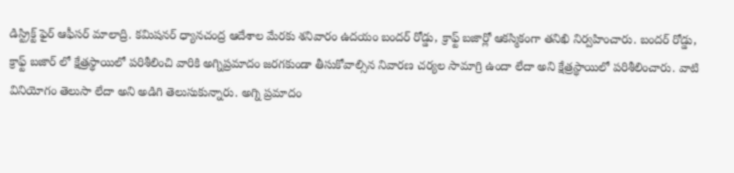డిస్ట్రిక్ట్ ఫైర్ ఆఫీసర్ మాలాద్రి. కమిషనర్ ధ్యానచంద్ర ఆదేశాల మేరకు శనివారం ఉదయం బందర్ రోడ్డు, క్రాఫ్ట్ బజార్లో ఆకస్మికంగా తనిఖి నిర్వహించారు. బందర్ రోడ్డు, క్రాఫ్ట్ బజార్ లో క్షేత్రస్థాయిలో పరిశీలించి వారికి అగ్నిప్రమాదం జరగకుండా తీసుకోవాల్సిన నివారణ చర్యల సామాగ్రి ఉందా లేదా అని క్షేత్రస్థాయిలో పరిశీలించారు. వాటి వినియోగం తెలుసా లేదా అని అడిగి తెలుసుకున్నారు. అగ్ని ప్రమాదం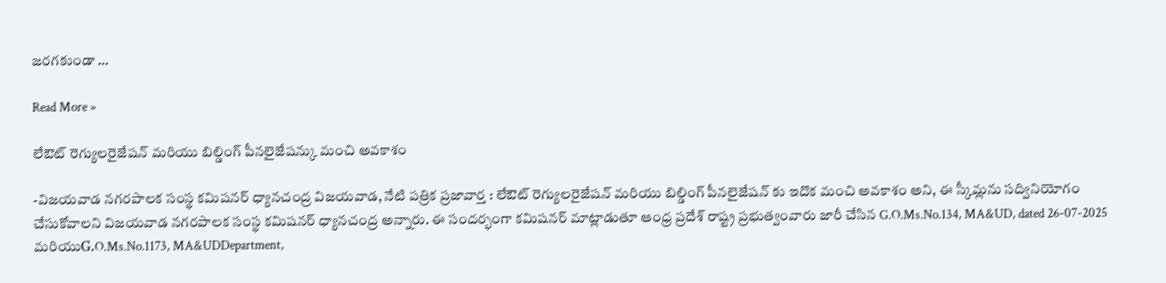జరగకుండా …

Read More »

లేఔట్ రెగ్యులరైజేషన్ మరియు బిల్డింగ్ పీనలైజేషన్కు మంచి అవకాశం

-విజయవాడ నగరపాలక సంస్థ కమిషనర్ ధ్యానచంద్ర విజ‌య‌వాడ, నేటి పత్రిక ప్రజావార్త : లేఔట్ రెగ్యులరైజేషన్ మరియు బిల్డింగ్ పీనలైజేషన్ కు ఇదొక మంచి అవకాశం అని, ఈ స్కీమ్లను సద్వినియోగం చేసుకోవాలని విజయవాడ నగరపాలక సంస్థ కమిషనర్ ధ్యానచంద్ర అన్నారు. ఈ సందర్భంగా కమిషనర్ మాట్లాడుతూ ఆంధ్ర ప్రదేశ్ రాష్ట్ర ప్రభుత్వంవారు జారీ చేసిన G.O.Ms.No.134, MA&UD, dated 26-07-2025 మరియుG.O.Ms.No.1173, MA&UDDepartment,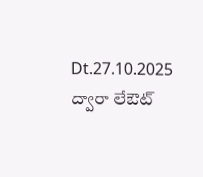Dt.27.10.2025 ద్వారా లేఔట్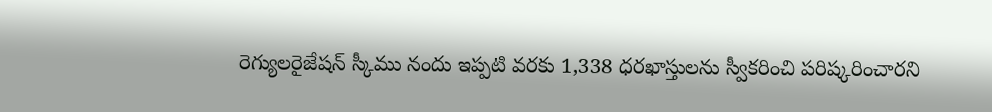రెగ్యులరైజేషన్ స్కీము నందు ఇప్పటి వరకు 1,338 ధరఖాస్తులను స్వీకరించి పరిష్కరించారని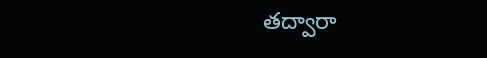తద్వారా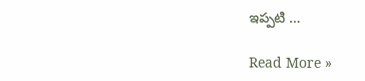ఇప్పటి …

Read More »